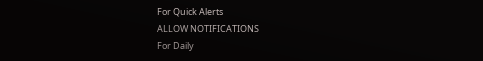For Quick Alerts
ALLOW NOTIFICATIONS
For Daily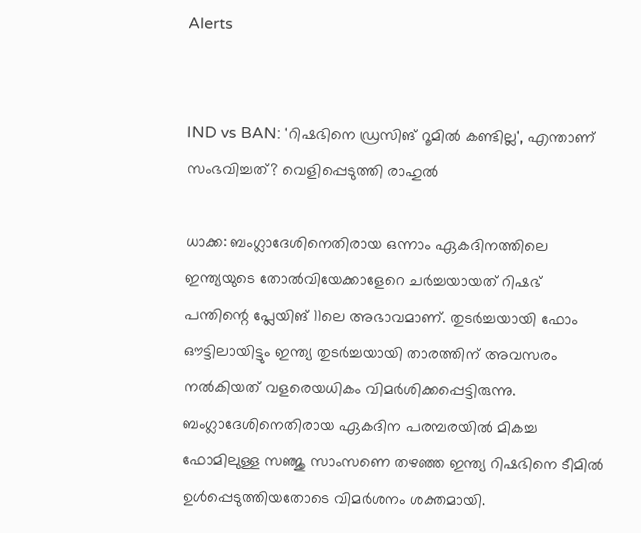Alerts


IND vs BAN: 'റിഷഭിനെ ഡ്രസിങ് റൂമില്‍ കണ്ടില്ല', എന്താണ് സംഭവിച്ചത്? വെളിപ്പെടുത്തി രാഹുല്‍

ധാക്ക: ബംഗ്ലാദേശിനെതിരായ ഒന്നാം ഏകദിനത്തിലെ ഇന്ത്യയുടെ തോല്‍വിയേക്കാളേറെ ചര്‍ച്ചയായത് റിഷഭ് പന്തിന്റെ പ്ലേയിങ് 11ലെ അഭാവമാണ്. തുടര്‍ച്ചയായി ഫോം ഔട്ടിലായിട്ടും ഇന്ത്യ തുടര്‍ച്ചയായി താരത്തിന് അവസരം നല്‍കിയത് വളരെയധികം വിമര്‍ശിക്കപ്പെട്ടിരുന്നു. ബംഗ്ലാദേശിനെതിരായ ഏകദിന പരമ്പരയില്‍ മികച്ച ഫോമിലുള്ള സഞ്ജു സാംസണെ തഴഞ്ഞ ഇന്ത്യ റിഷഭിനെ ടീമില്‍ ഉള്‍പ്പെടുത്തിയതോടെ വിമര്‍ശനം ശക്തമായി.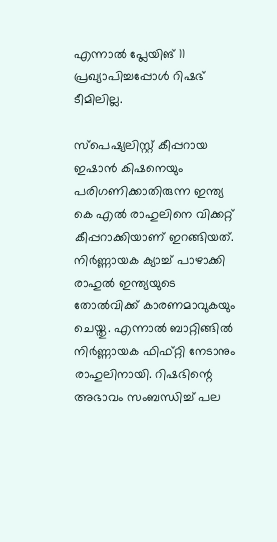എന്നാല്‍ പ്ലേയിങ് 11 പ്രഖ്യാപിച്ചപ്പോള്‍ റിഷഭ് ടീമിലില്ല.

സ്‌പെഷ്യലിസ്റ്റ് കീപ്പറായ ഇഷാന്‍ കിഷനെയും പരിഗണിക്കാതിരുന്ന ഇന്ത്യ കെ എല്‍ രാഹുലിനെ വിക്കറ്റ് കീപ്പറാക്കിയാണ് ഇറങ്ങിയത്. നിര്‍ണ്ണായക ക്യാച്ച് പാഴാക്കി രാഹുല്‍ ഇന്ത്യയുടെ തോല്‍വിക്ക് കാരണമാവുകയും ചെയ്തു. എന്നാല്‍ ബാറ്റിങ്ങില്‍ നിര്‍ണ്ണായക ഫിഫ്റ്റി നേടാനും രാഹുലിനായി. റിഷഭിന്റെ അഭാവം സംബന്ധിച്ച് പല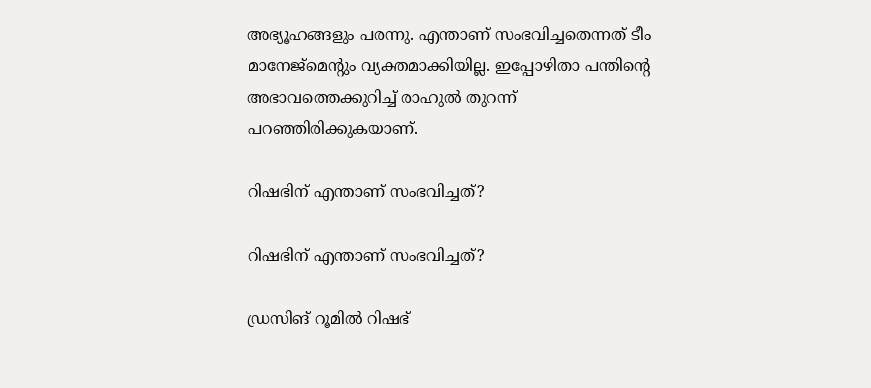അഭ്യൂഹങ്ങളും പരന്നു. എന്താണ് സംഭവിച്ചതെന്നത് ടീം മാനേജ്‌മെന്റും വ്യക്തമാക്കിയില്ല. ഇപ്പോഴിതാ പന്തിന്റെ അഭാവത്തെക്കുറിച്ച് രാഹുല്‍ തുറന്ന് പറഞ്ഞിരിക്കുകയാണ്.

റിഷഭിന് എന്താണ് സംഭവിച്ചത്?

റിഷഭിന് എന്താണ് സംഭവിച്ചത്?

ഡ്രസിങ് റൂമില്‍ റിഷഭ്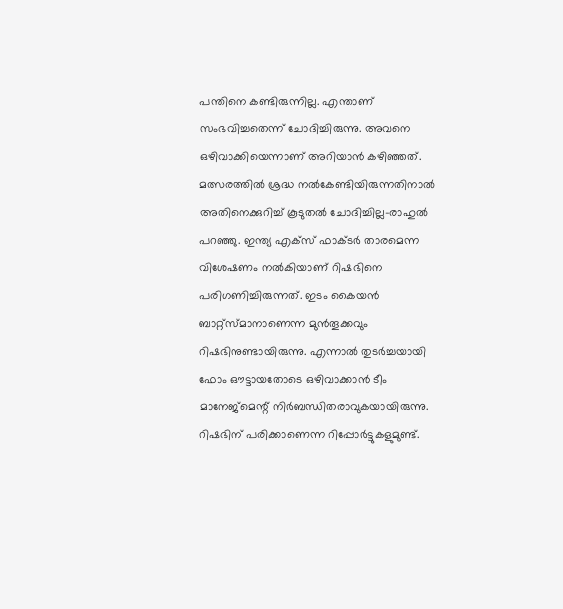പന്തിനെ കണ്ടിരുന്നില്ല. എന്താണ് സംഭവിച്ചതെന്ന് ചോദിച്ചിരുന്നു. അവനെ ഒഴിവാക്കിയെന്നാണ് അറിയാന്‍ കഴിഞ്ഞത്. മത്സരത്തില്‍ ശ്രദ്ധ നല്‍കേണ്ടിയിരുന്നതിനാല്‍ അതിനെക്കുറിച്ച് കൂടുതല്‍ ചോദിച്ചില്ല-രാഹുല്‍ പറഞ്ഞു. ഇന്ത്യ എക്‌സ് ഫാക്ടര്‍ താരമെന്ന വിശേഷണം നല്‍കിയാണ് റിഷഭിനെ പരിഗണിച്ചിരുന്നത്. ഇടം കൈയന്‍ ബാറ്റ്‌സ്മാനാണെന്ന മുന്‍തൂക്കവും റിഷഭിനുണ്ടായിരുന്നു. എന്നാല്‍ തുടര്‍ച്ചയായി ഫോം ഔട്ടായതോടെ ഒഴിവാക്കാന്‍ ടീം മാനേജ്‌മെന്റ് നിര്‍ബന്ധിതരാവുകയായിരുന്നു. റിഷഭിന് പരിക്കാണെന്ന റിപ്പോര്‍ട്ടുകളുമുണ്ട്.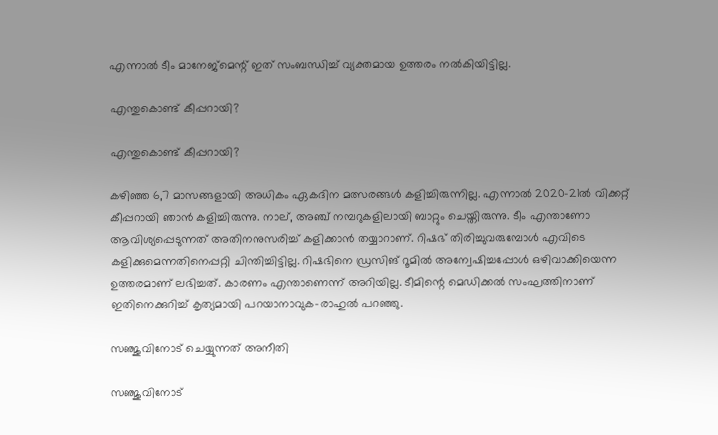എന്നാല്‍ ടീം മാനേജ്‌മെന്റ് ഇത് സംബന്ധിച്ച് വ്യക്തമായ ഉത്തരം നല്‍കിയിട്ടില്ല.

എന്തുകൊണ്ട് കീപ്പറായി?

എന്തുകൊണ്ട് കീപ്പറായി?

കഴിഞ്ഞ 6,7 മാസങ്ങളായി അധികം ഏകദിന മത്സരങ്ങള്‍ കളിച്ചിരുന്നില്ല. എന്നാല്‍ 2020-21ല്‍ വിക്കറ്റ് കീപ്പറായി ഞാന്‍ കളിച്ചിരുന്നു. നാല്, അഞ്ച് നമ്പറുകളിലായി ബാറ്റും ചെയ്തിരുന്നു. ടീം എന്താണോ ആവിശ്യപ്പെടുന്നത് അതിനനുസരിച്ച് കളിക്കാന്‍ തയ്യാറാണ്. റിഷഭ് തിരിച്ചുവരുമ്പോള്‍ എവിടെ കളിക്കുമെന്നതിനെപ്പറ്റി ചിന്തിച്ചിട്ടില്ല. റിഷഭിനെ ഡ്രസിങ് റൂമില്‍ അന്വേഷിച്ചപ്പോള്‍ ഒഴിവാക്കിയെന്ന ഉത്തരമാണ് ലഭിച്ചത്. കാരണം എന്താണെന്ന് അറിയില്ല. ടീമിന്റെ മെഡിക്കല്‍ സംഘത്തിനാണ് ഇതിനെക്കുറിച്ച് കൃത്യമായി പറയാനാവുക-രാഹുല്‍ പറഞ്ഞു.

സഞ്ജുവിനോട് ചെയ്യുന്നത് അനീതി

സഞ്ജുവിനോട്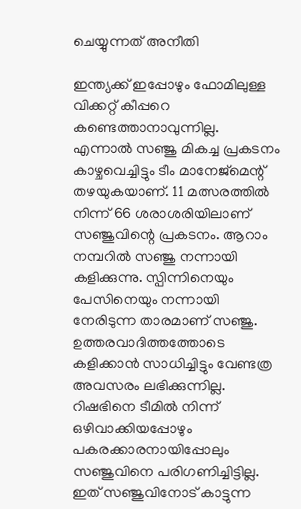ചെയ്യുന്നത് അനീതി

ഇന്ത്യക്ക് ഇപ്പോഴും ഫോമിലുള്ള വിക്കറ്റ് കീപ്പറെ കണ്ടെത്താനാവുന്നില്ല. എന്നാല്‍ സഞ്ജു മികച്ച പ്രകടനം കാഴ്ചവെച്ചിട്ടും ടീം മാനേജ്‌മെന്റ് തഴയുകയാണ്. 11 മത്സരത്തില്‍ നിന്ന് 66 ശരാശരിയിലാണ് സഞ്ജുവിന്റെ പ്രകടനം. ആറാം നമ്പറില്‍ സഞ്ജു നന്നായി കളിക്കുന്നു. സ്പിന്നിനെയും പേസിനെയും നന്നായി നേരിടുന്ന താരമാണ് സഞ്ജു. ഉത്തരവാദിത്തത്തോടെ കളിക്കാന്‍ സാധിച്ചിട്ടും വേണ്ടത്ര അവസരം ലഭിക്കുന്നില്ല. റിഷഭിനെ ടീമില്‍ നിന്ന് ഒഴിവാക്കിയപ്പോഴും പകരക്കാരനായിപ്പോലും സഞ്ജുവിനെ പരിഗണിച്ചിട്ടില്ല. ഇത് സഞ്ജുവിനോട് കാട്ടുന്ന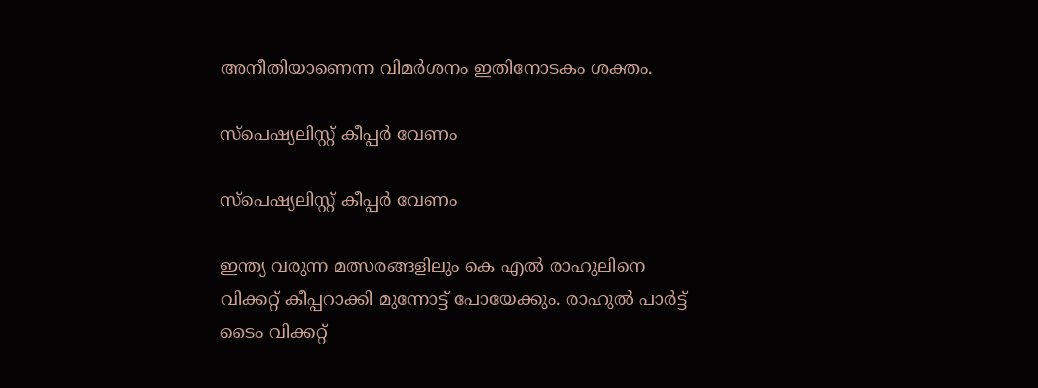അനീതിയാണെന്ന വിമര്‍ശനം ഇതിനോടകം ശക്തം.

സ്‌പെഷ്യലിസ്റ്റ് കീപ്പര്‍ വേണം

സ്‌പെഷ്യലിസ്റ്റ് കീപ്പര്‍ വേണം

ഇന്ത്യ വരുന്ന മത്സരങ്ങളിലും കെ എല്‍ രാഹുലിനെ വിക്കറ്റ് കീപ്പറാക്കി മുന്നോട്ട് പോയേക്കും. രാഹുല്‍ പാര്‍ട്ട് ടൈം വിക്കറ്റ്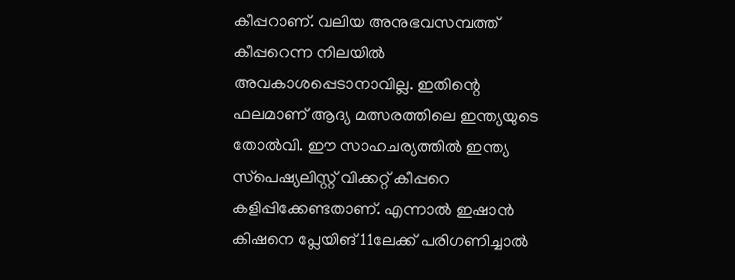കീപ്പറാണ്. വലിയ അനുഭവസമ്പത്ത് കീപ്പറെന്ന നിലയില്‍ അവകാശപ്പെടാനാവില്ല. ഇതിന്റെ ഫലമാണ് ആദ്യ മത്സരത്തിലെ ഇന്ത്യയുടെ തോല്‍വി. ഈ സാഹചര്യത്തില്‍ ഇന്ത്യ സ്‌പെഷ്യലിസ്റ്റ് വിക്കറ്റ് കീപ്പറെ കളിപ്പിക്കേണ്ടതാണ്. എന്നാല്‍ ഇഷാന്‍ കിഷനെ പ്ലേയിങ് 11ലേക്ക് പരിഗണിച്ചാല്‍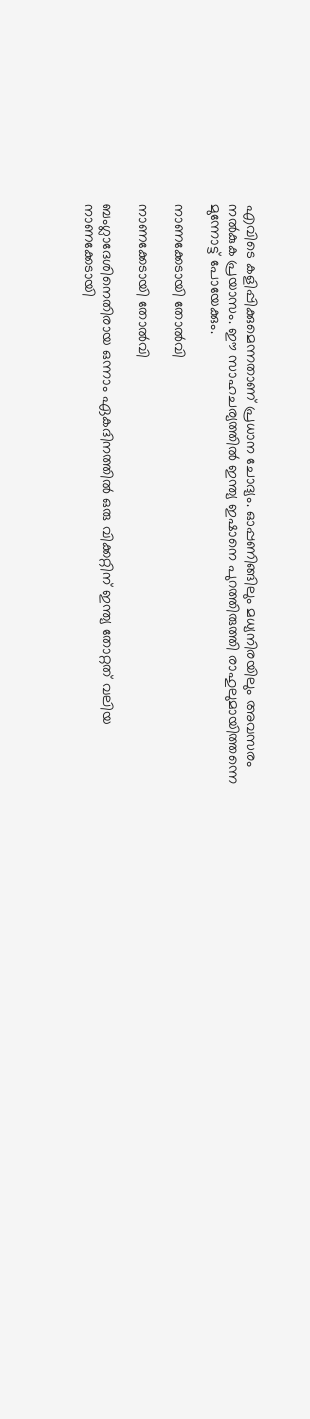എവിടെ കളിപ്പിക്കുമെന്നതാണ് പ്രധാന ചോദ്യം. ഓപ്പണിങ്ങിലും മധ്യനിരയിലും അവസരം നല്‍കുക പ്രയാസം. ഈ സാഹചര്യത്തില്‍ ഇന്ത്യ ഇഷാനെ പുറത്തിരുത്തി രാഹുലുമായിത്തന്നെ മുന്നോട്ട് പോയേക്കും.

നാണക്കേടായി തോല്‍വി

നാണക്കേടായി തോല്‍വി

ബംഗ്ലാദേശിനെതിരായ ഒന്നാം ഏകദിനത്തില്‍ ഒരു വിക്കറ്റിന് ഇന്ത്യ തോറ്റത് വലിയ നാണക്കേടായി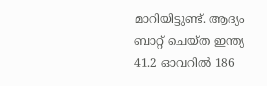മാറിയിട്ടുണ്ട്. ആദ്യം ബാറ്റ് ചെയ്ത ഇന്ത്യ 41.2 ഓവറില്‍ 186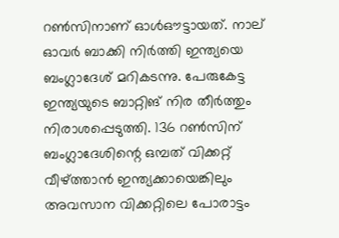റണ്‍സിനാണ് ഓള്‍ഔട്ടായത്. നാല് ഓവര്‍ ബാക്കി നിര്‍ത്തി ഇന്ത്യയെ ബംഗ്ലാദേശ് മറികടന്നു. പേരുകേട്ട ഇന്ത്യയുടെ ബാറ്റിങ് നിര തീര്‍ത്തും നിരാശപ്പെടുത്തി. 136 റണ്‍സിന് ബംഗ്ലാദേശിന്റെ ഒമ്പത് വിക്കറ്റ് വീഴ്ത്താന്‍ ഇന്ത്യക്കായെങ്കിലും അവസാന വിക്കറ്റിലെ പോരാട്ടം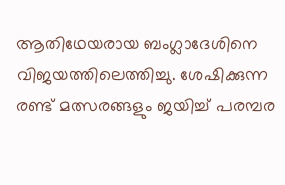ആതിഥേയരായ ബംഗ്ലാദേശിനെ വിജയത്തിലെത്തിച്ചു. ശേഷിക്കുന്ന രണ്ട് മത്സരങ്ങളും ജയിച്ച് പരമ്പര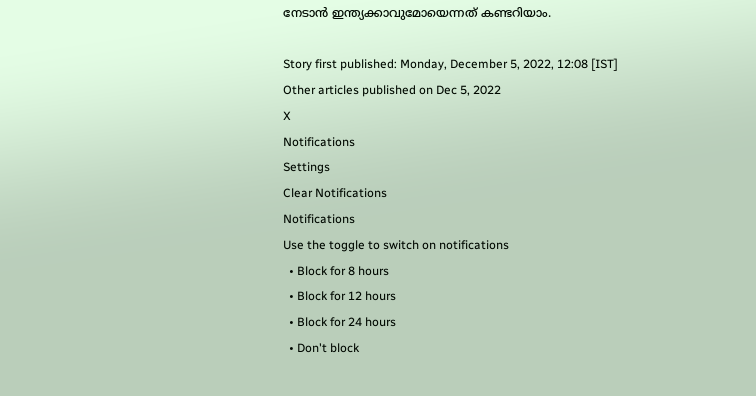നേടാന്‍ ഇന്ത്യക്കാവുമോയെന്നത് കണ്ടറിയാം.

Story first published: Monday, December 5, 2022, 12:08 [IST]
Other articles published on Dec 5, 2022
X
Notifications
Settings
Clear Notifications
Notifications
Use the toggle to switch on notifications
  • Block for 8 hours
  • Block for 12 hours
  • Block for 24 hours
  • Don't block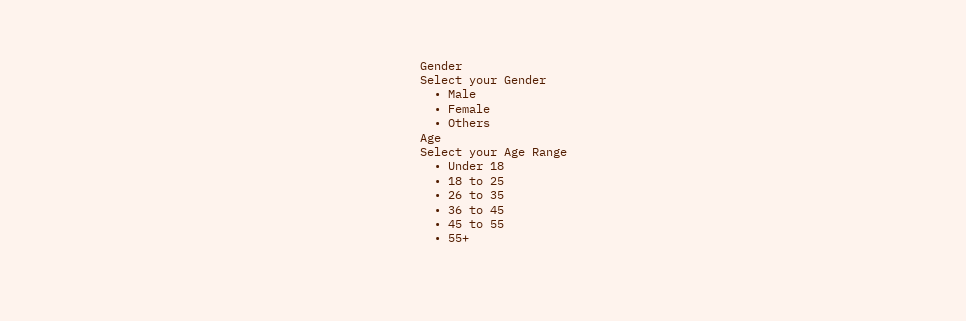Gender
Select your Gender
  • Male
  • Female
  • Others
Age
Select your Age Range
  • Under 18
  • 18 to 25
  • 26 to 35
  • 36 to 45
  • 45 to 55
  • 55+